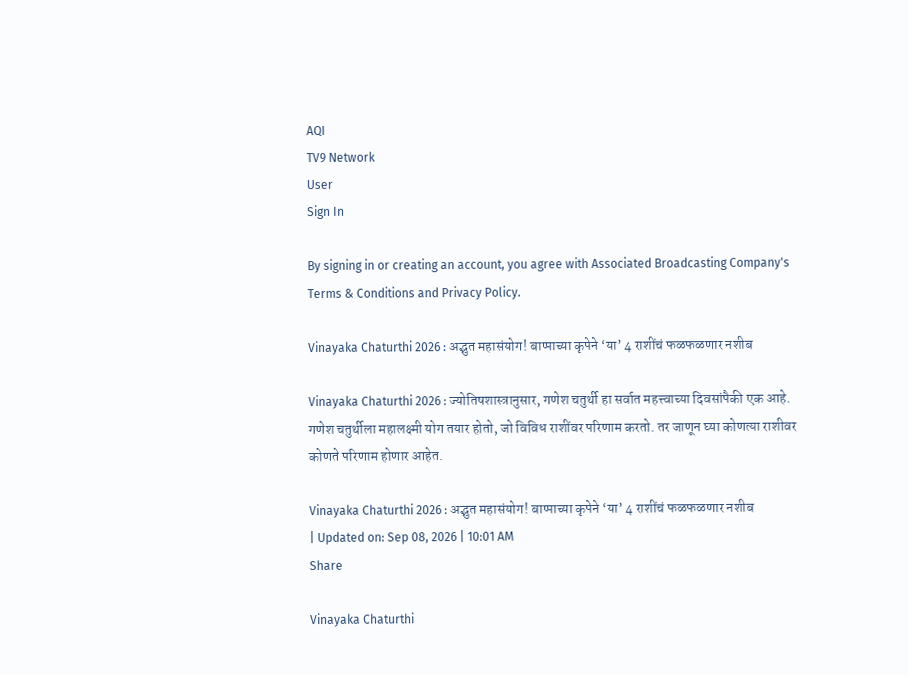AQI
TV9 Network
User
Sign In

By signing in or creating an account, you agree with Associated Broadcasting Company's Terms & Conditions and Privacy Policy.

Vinayaka Chaturthi 2026 : अद्भुत महासंयोग! बाप्पाच्या कृपेने ‘या’ 4 राशींचं फळफळणार नशीब

Vinayaka Chaturthi 2026 : ज्योतिषशास्त्रानुसार, गणेश चतुर्थी हा सर्वात महत्त्वाच्या दिवसांपैकी एक आहे. गणेश चतुर्थीला महालक्ष्मी योग तयार होतो, जो विविध राशींवर परिणाम करतो. तर जाणून घ्या कोणत्या राशीवर कोणते परिणाम होणार आहेत.

Vinayaka Chaturthi 2026 : अद्भुत महासंयोग! बाप्पाच्या कृपेने ‘या’ 4 राशींचं फळफळणार नशीब
| Updated on: Sep 08, 2026 | 10:01 AM
Share

Vinayaka Chaturthi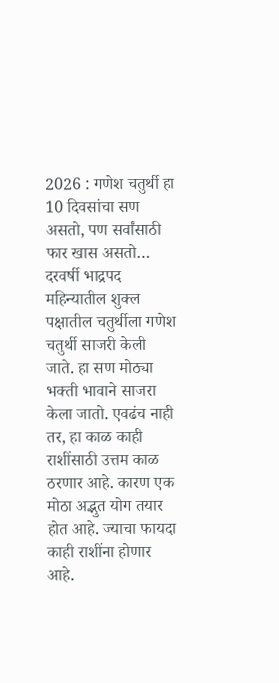2026 : गणेश चतुर्थी हा 10 दिवसांचा सण असतो, पण सर्वांसाठी फार खास असतो… दरवर्षी भाद्रपद महिन्यातील शुक्ल पक्षातील चतुर्थीला गणेश चतुर्थी साजरी केली जाते. हा सण मोठ्या भक्ती भावाने साजरा केला जातो. एवढंच नाही तर, हा काळ काही राशींसाठी उत्तम काळ ठरणार आहे. कारण एक मोठा अद्भुत योग तयार होत आहे. ज्याचा फायदा काही राशींना होणार आहे.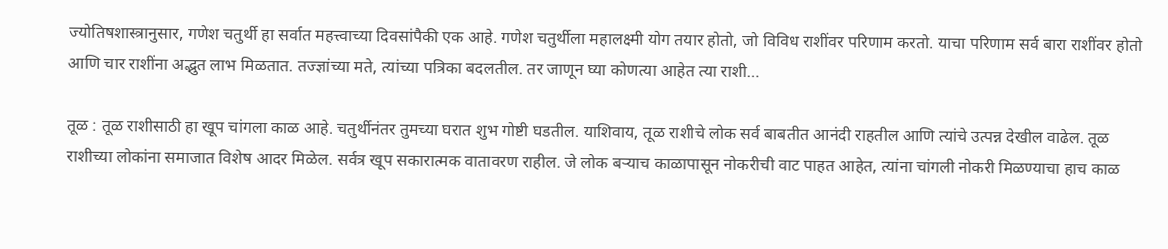ज्योतिषशास्त्रानुसार, गणेश चतुर्थी हा सर्वात महत्त्वाच्या दिवसांपैकी एक आहे. गणेश चतुर्थीला महालक्ष्मी योग तयार होतो, जो विविध राशींवर परिणाम करतो. याचा परिणाम सर्व बारा राशींवर होतो आणि चार राशींना अद्भुत लाभ मिळतात. तज्ज्ञांच्या मते, त्यांच्या पत्रिका बदलतील. तर जाणून घ्या कोणत्या आहेत त्या राशी…

तूळ : तूळ राशीसाठी हा खूप चांगला काळ आहे. चतुर्थीनंतर तुमच्या घरात शुभ गोष्टी घडतील. याशिवाय, तूळ राशीचे लोक सर्व बाबतीत आनंदी राहतील आणि त्यांचे उत्पन्न देखील वाढेल. तूळ राशीच्या लोकांना समाजात विशेष आदर मिळेल. सर्वत्र खूप सकारात्मक वातावरण राहील. जे लोक बऱ्याच काळापासून नोकरीची वाट पाहत आहेत, त्यांना चांगली नोकरी मिळण्याचा हाच काळ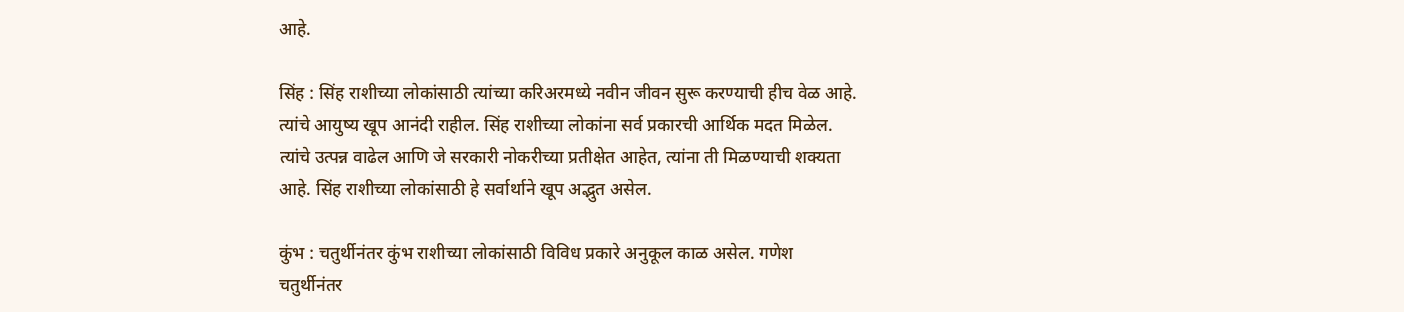आहे.

सिंह : सिंह राशीच्या लोकांसाठी त्यांच्या करिअरमध्ये नवीन जीवन सुरू करण्याची हीच वेळ आहे. त्यांचे आयुष्य खूप आनंदी राहील. सिंह राशीच्या लोकांना सर्व प्रकारची आर्थिक मदत मिळेल. त्यांचे उत्पन्न वाढेल आणि जे सरकारी नोकरीच्या प्रतीक्षेत आहेत, त्यांना ती मिळण्याची शक्यता आहे. सिंह राशीच्या लोकांसाठी हे सर्वार्थाने खूप अद्भुत असेल.

कुंभ : चतुर्थीनंतर कुंभ राशीच्या लोकांसाठी विविध प्रकारे अनुकूल काळ असेल. गणेश चतुर्थीनंतर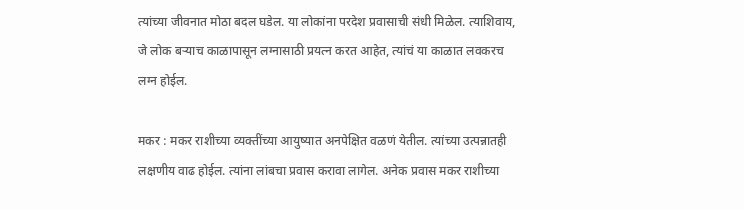त्यांच्या जीवनात मोठा बदल घडेल. या लोकांना परदेश प्रवासाची संधी मिळेल. त्याशिवाय, जे लोक बऱ्याच काळापासून लग्नासाठी प्रयत्न करत आहेत, त्यांचं या काळात लवकरच लग्न होईल.

मकर : मकर राशीच्या व्यक्तींच्या आयुष्यात अनपेक्षित वळणं येतील. त्यांच्या उत्पन्नातही लक्षणीय वाढ होईल. त्यांना लांबचा प्रवास करावा लागेल. अनेक प्रवास मकर राशीच्या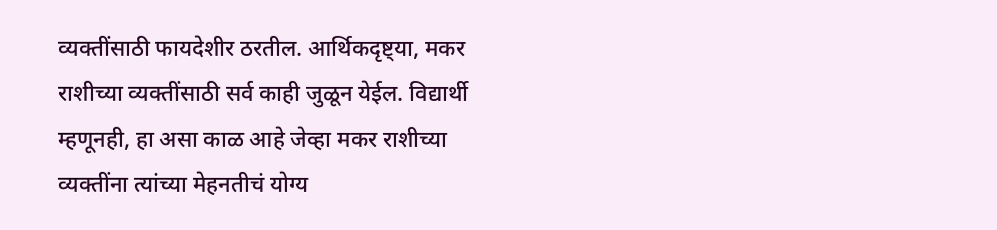व्यक्तींसाठी फायदेशीर ठरतील. आर्थिकदृष्ट्या, मकर राशीच्या व्यक्तींसाठी सर्व काही जुळून येईल. विद्यार्थी म्हणूनही, हा असा काळ आहे जेव्हा मकर राशीच्या व्यक्तींना त्यांच्या मेहनतीचं योग्य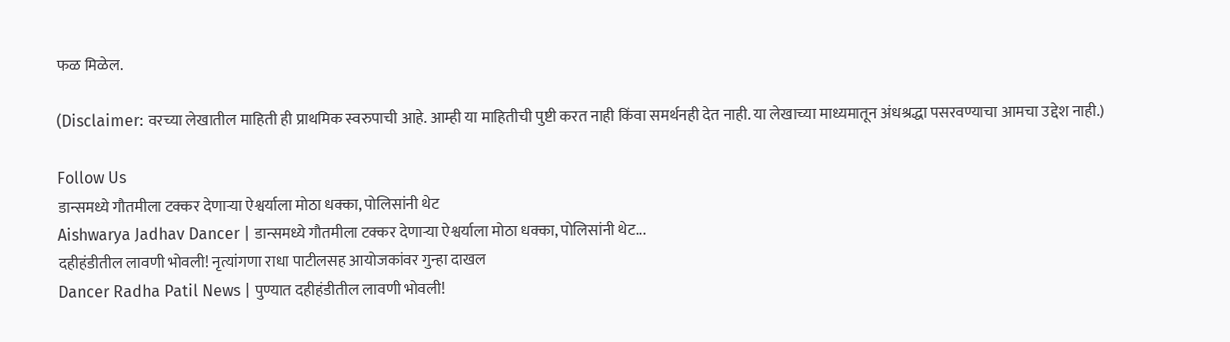फळ मिळेल.

(Disclaimer: वरच्या लेखातील माहिती ही प्राथमिक स्वरुपाची आहे. आम्ही या माहितीची पुष्टी करत नाही किंवा समर्थनही देत नाही. या लेखाच्या माध्यमातून अंधश्रद्धा पसरवण्याचा आमचा उद्देश नाही.)

Follow Us
डान्समध्ये गौतमीला टक्कर देणाऱ्या ऐश्वर्याला मोठा धक्का, पोलिसांनी थेट
Aishwarya Jadhav Dancer | डान्समध्ये गौतमीला टक्कर देणाऱ्या ऐश्वर्याला मोठा धक्का, पोलिसांनी थेट...
दहीहंडीतील लावणी भोवली! नृत्यांगणा राधा पाटीलसह आयोजकांवर गुन्हा दाखल
Dancer Radha Patil News | पुण्यात दहीहंडीतील लावणी भोवली!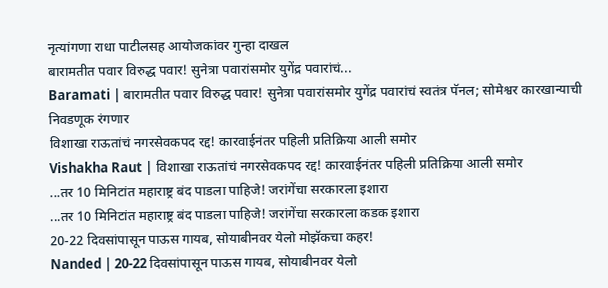नृत्यांगणा राधा पाटीलसह आयोजकांवर गुन्हा दाखल
बारामतीत पवार विरुद्ध पवार! सुनेत्रा पवारांसमोर युगेंद्र पवारांचं...
Baramati | बारामतीत पवार विरुद्ध पवार! सुनेत्रा पवारांसमोर युगेंद्र पवारांचं स्वतंत्र पॅनल; सोमेश्वर कारखान्याची निवडणूक रंगणार
विशाखा राऊतांचं नगरसेवकपद रद्द! कारवाईनंतर पहिली प्रतिक्रिया आली समोर
Vishakha Raut | विशाखा राऊतांचं नगरसेवकपद रद्द! कारवाईनंतर पहिली प्रतिक्रिया आली समोर
...तर 10 मिनिटांत महाराष्ट्र बंद पाडला पाहिजे! जरांगेंचा सरकारला इशारा
...तर 10 मिनिटांत महाराष्ट्र बंद पाडला पाहिजे! जरांगेंचा सरकारला कडक इशारा
20-22 दिवसांपासून पाऊस गायब, सोयाबीनवर येलो मोझॅकचा कहर!
Nanded | 20-22 दिवसांपासून पाऊस गायब, सोयाबीनवर येलो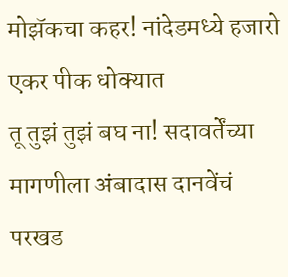मोझॅकचा कहर! नांदेडमध्ये हजारो एकर पीक धोक्यात
तू तुझं तुझं बघ ना! सदावर्तेंच्या मागणीला अंबादास दानवेंचं परखड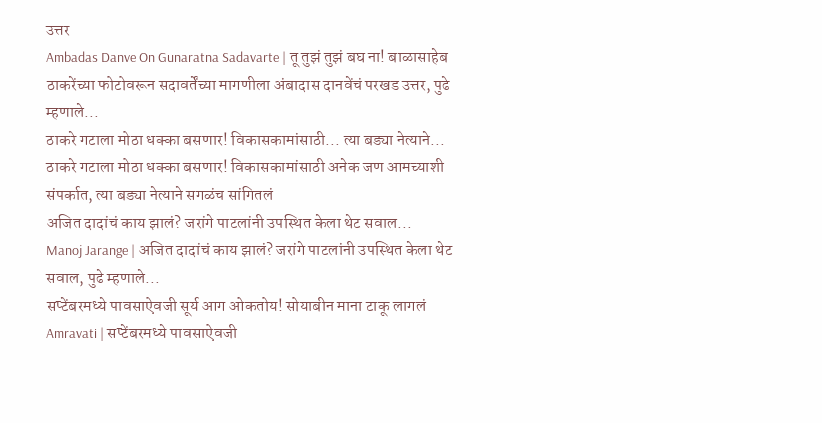उत्तर
Ambadas Danve On Gunaratna Sadavarte | तू तुझं तुझं बघ ना! बाळासाहेब ठाकरेंच्या फोटोवरून सदावर्तेंच्या मागणीला अंबादास दानवेंचं परखड उत्तर, पुढे म्हणाले...
ठाकरे गटाला मोठा धक्का बसणार! विकासकामांसाठी... त्या बड्या नेत्याने...
ठाकरे गटाला मोठा धक्का बसणार! विकासकामांसाठी अनेक जण आमच्याशी संपर्कात, त्या बड्या नेत्याने सगळंच सांगितलं
अजित दादांचं काय झालं? जरांगे पाटलांनी उपस्थित केला थेट सवाल...
Manoj Jarange | अजित दादांचं काय झालं? जरांगे पाटलांनी उपस्थित केला थेट सवाल, पुढे म्हणाले...
सप्टेंबरमध्ये पावसाऐवजी सूर्य आग ओकतोय! सोयाबीन माना टाकू लागलं
Amravati | सप्टेंबरमध्ये पावसाऐवजी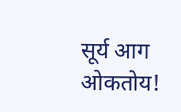सूर्य आग ओकतोय!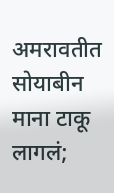अमरावतीत सोयाबीन माना टाकू लागलं;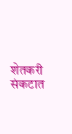शेतकरी संकटात